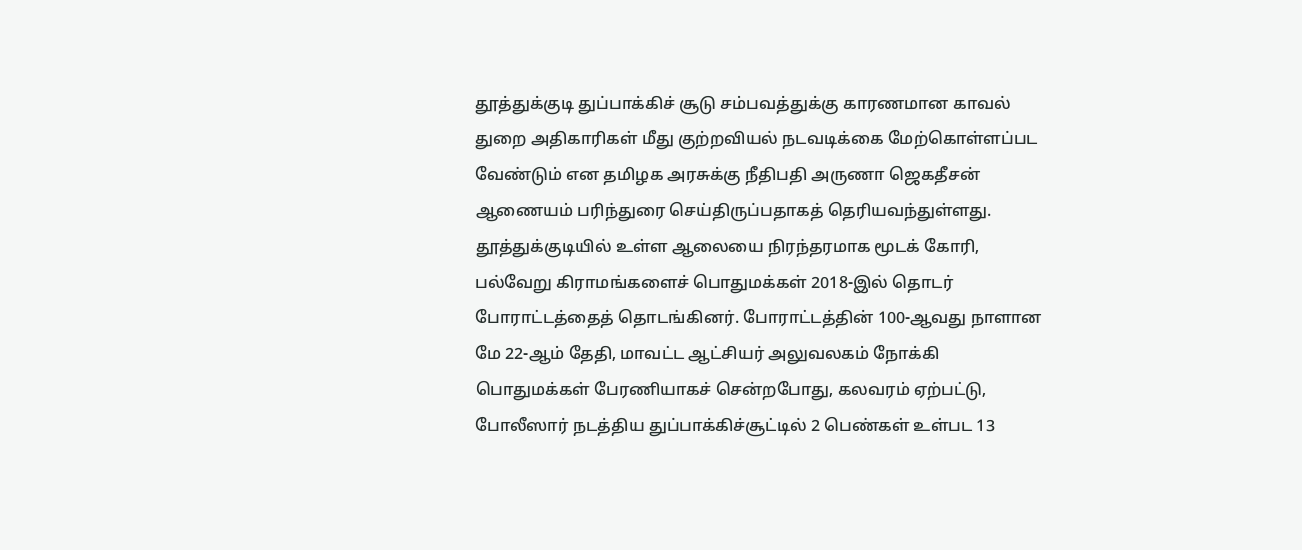தூத்துக்குடி துப்பாக்கிச் சூடு சம்பவத்துக்கு காரணமான காவல் துறை அதிகாரிகள் மீது குற்றவியல் நடவடிக்கை மேற்கொள்ளப்பட வேண்டும் என தமிழக அரசுக்கு நீதிபதி அருணா ஜெகதீசன் ஆணையம் பரிந்துரை செய்திருப்பதாகத் தெரியவந்துள்ளது.
தூத்துக்குடியில் உள்ள ஆலையை நிரந்தரமாக மூடக் கோரி, பல்வேறு கிராமங்களைச் பொதுமக்கள் 2018-இல் தொடர் போராட்டத்தைத் தொடங்கினர். போராட்டத்தின் 100-ஆவது நாளான மே 22-ஆம் தேதி, மாவட்ட ஆட்சியர் அலுவலகம் நோக்கி பொதுமக்கள் பேரணியாகச் சென்றபோது, கலவரம் ஏற்பட்டு, போலீஸார் நடத்திய துப்பாக்கிச்சூட்டில் 2 பெண்கள் உள்பட 13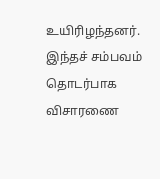உயிரிழந்தனர்.
இந்தச் சம்பவம் தொடர்பாக விசாரணை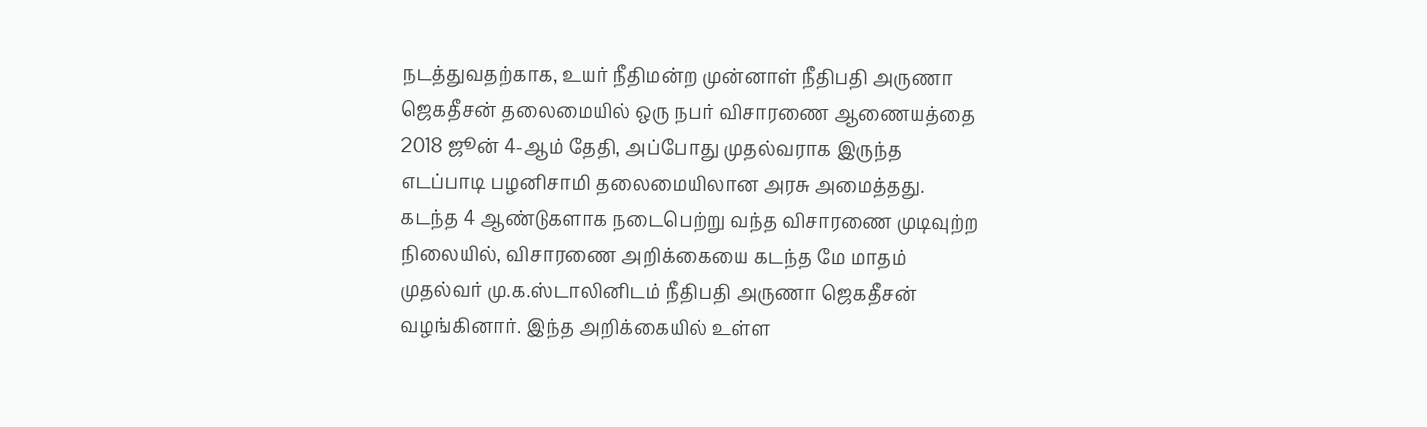நடத்துவதற்காக, உயர் நீதிமன்ற முன்னாள் நீதிபதி அருணா ஜெகதீசன் தலைமையில் ஒரு நபர் விசாரணை ஆணையத்தை 2018 ஜூன் 4-ஆம் தேதி, அப்போது முதல்வராக இருந்த எடப்பாடி பழனிசாமி தலைமையிலான அரசு அமைத்தது.
கடந்த 4 ஆண்டுகளாக நடைபெற்று வந்த விசாரணை முடிவுற்ற நிலையில், விசாரணை அறிக்கையை கடந்த மே மாதம் முதல்வர் மு.க.ஸ்டாலினிடம் நீதிபதி அருணா ஜெகதீசன் வழங்கினார். இந்த அறிக்கையில் உள்ள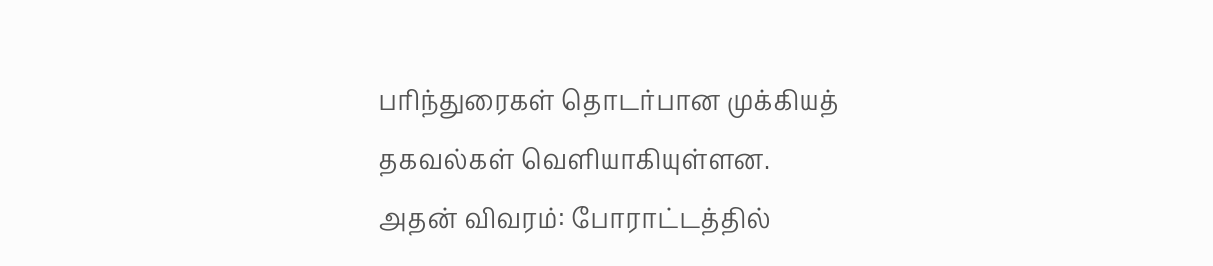பரிந்துரைகள் தொடர்பான முக்கியத் தகவல்கள் வெளியாகியுள்ளன.
அதன் விவரம்: போராட்டத்தில்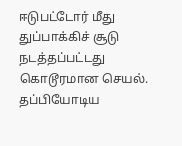ஈடுபட்டோர் மீது துப்பாக்கிச் சூடு நடத்தப்பட்டது கொடூரமான செயல். தப்பியோடிய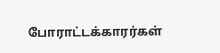போராட்டக்காரர்கள்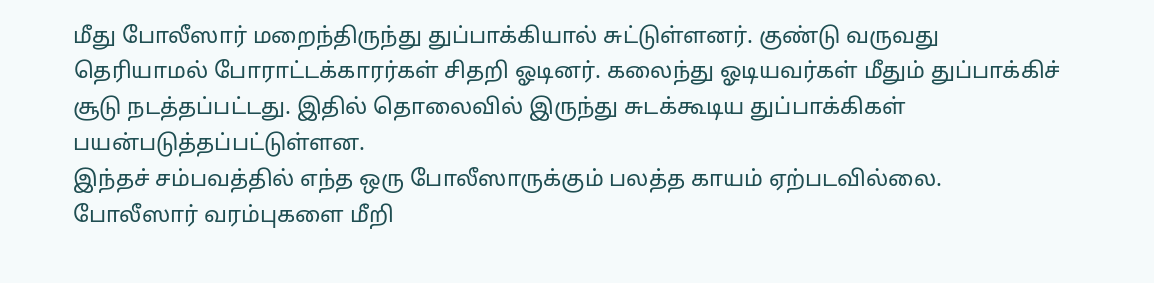மீது போலீஸார் மறைந்திருந்து துப்பாக்கியால் சுட்டுள்ளனர். குண்டு வருவது தெரியாமல் போராட்டக்காரர்கள் சிதறி ஓடினர். கலைந்து ஓடியவர்கள் மீதும் துப்பாக்கிச் சூடு நடத்தப்பட்டது. இதில் தொலைவில் இருந்து சுடக்கூடிய துப்பாக்கிகள் பயன்படுத்தப்பட்டுள்ளன.
இந்தச் சம்பவத்தில் எந்த ஒரு போலீஸாருக்கும் பலத்த காயம் ஏற்படவில்லை. போலீஸார் வரம்புகளை மீறி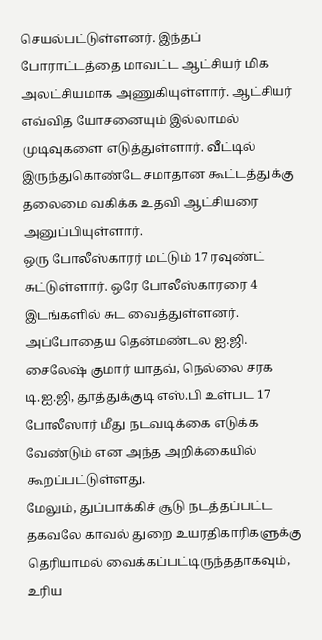செயல்பட்டுள்ளனர். இந்தப் போராட்டத்தை மாவட்ட ஆட்சியர் மிக அலட்சியமாக அணுகியுள்ளார். ஆட்சியர் எவ்வித யோசனையும் இல்லாமல் முடிவுகளை எடுத்துள்ளார். வீட்டில் இருந்துகொண்டே சமாதான கூட்டத்துக்கு தலைமை வகிக்க உதவி ஆட்சியரை அனுப்பியுள்ளார்.
ஒரு போலீஸ்காரர் மட்டும் 17 ரவுண்ட் சுட்டுள்ளார். ஒரே போலீஸ்காரரை 4 இடங்களில் சுட வைத்துள்ளனர். அப்போதைய தென்மண்டல ஐ.ஜி. சைலேஷ் குமார் யாதவ், நெல்லை சரக டி.ஐ.ஜி, தூத்துக்குடி எஸ்.பி உள்பட 17 போலீஸார் மீது நடவடிக்கை எடுக்க வேண்டும் என அந்த அறிக்கையில் கூறப்பட்டுள்ளது.
மேலும், துப்பாக்கிச் சூடு நடத்தப்பட்ட தகவலே காவல் துறை உயரதிகாரிகளுக்கு தெரியாமல் வைக்கப்பட்டிருந்ததாகவும், உரிய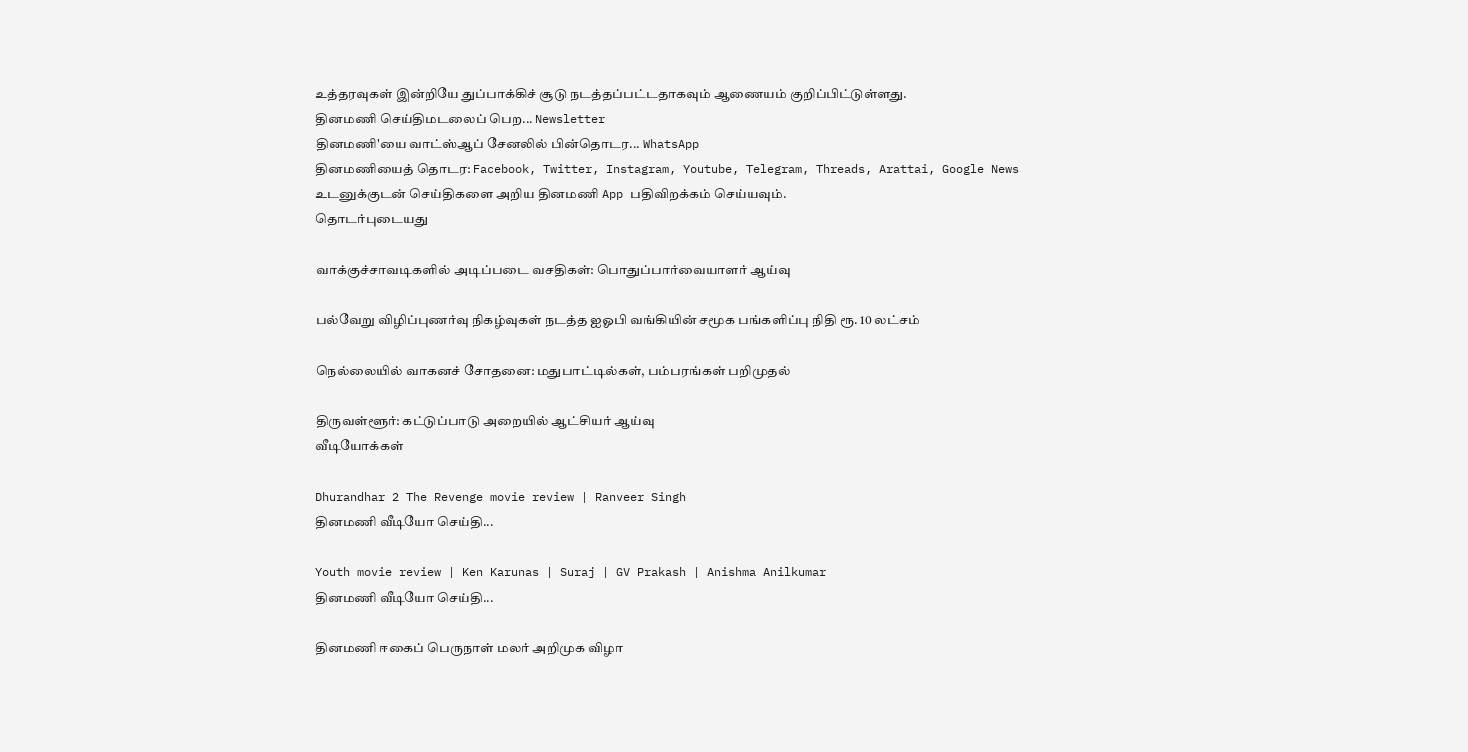உத்தரவுகள் இன்றியே துப்பாக்கிச் சூடு நடத்தப்பட்டதாகவும் ஆணையம் குறிப்பிட்டுள்ளது.
தினமணி செய்திமடலைப் பெற... Newsletter
தினமணி'யை வாட்ஸ்ஆப் சேனலில் பின்தொடர... WhatsApp
தினமணியைத் தொடர: Facebook, Twitter, Instagram, Youtube, Telegram, Threads, Arattai, Google News
உடனுக்குடன் செய்திகளை அறிய தினமணி App பதிவிறக்கம் செய்யவும்.
தொடர்புடையது

வாக்குச்சாவடிகளில் அடிப்படை வசதிகள்: பொதுப்பார்வையாளர் ஆய்வு

பல்வேறு விழிப்புணர்வு நிகழ்வுகள் நடத்த ஐஓபி வங்கியின் சமூக பங்களிப்பு நிதி ரூ. 10 லட்சம்

நெல்லையில் வாகனச் சோதனை: மதுபாட்டில்கள், பம்பரங்கள் பறிமுதல்

திருவள்ளூர்: கட்டுப்பாடு அறையில் ஆட்சியர் ஆய்வு
வீடியோக்கள்

Dhurandhar 2 The Revenge movie review | Ranveer Singh
தினமணி வீடியோ செய்தி...

Youth movie review | Ken Karunas | Suraj | GV Prakash | Anishma Anilkumar
தினமணி வீடியோ செய்தி...

தினமணி ஈகைப் பெருநாள் மலர் அறிமுக விழா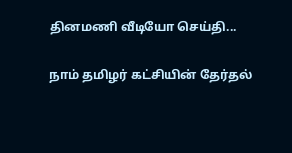தினமணி வீடியோ செய்தி...

நாம் தமிழர் கட்சியின் தேர்தல்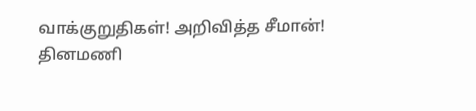வாக்குறுதிகள்! அறிவித்த சீமான்!
தினமணி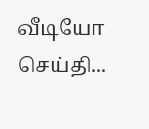வீடியோ செய்தி...